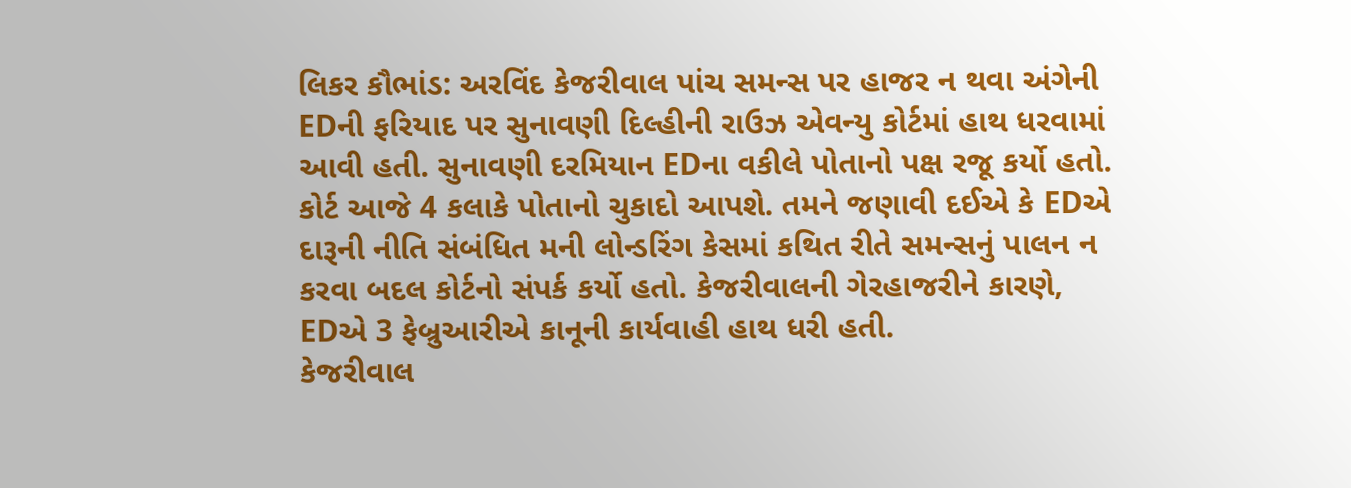લિકર કૌભાંડ: અરવિંદ કેજરીવાલ પાંચ સમન્સ પર હાજર ન થવા અંગેની EDની ફરિયાદ પર સુનાવણી દિલ્હીની રાઉઝ એવન્યુ કોર્ટમાં હાથ ધરવામાં આવી હતી. સુનાવણી દરમિયાન EDના વકીલે પોતાનો પક્ષ રજૂ કર્યો હતો. કોર્ટ આજે 4 કલાકે પોતાનો ચુકાદો આપશે. તમને જણાવી દઈએ કે EDએ દારૂની નીતિ સંબંધિત મની લોન્ડરિંગ કેસમાં કથિત રીતે સમન્સનું પાલન ન કરવા બદલ કોર્ટનો સંપર્ક કર્યો હતો. કેજરીવાલની ગેરહાજરીને કારણે, EDએ 3 ફેબ્રુઆરીએ કાનૂની કાર્યવાહી હાથ ધરી હતી.
કેજરીવાલ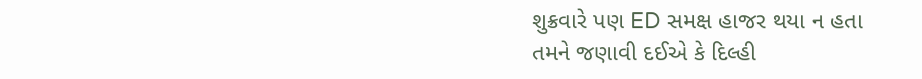શુક્રવારે પણ ED સમક્ષ હાજર થયા ન હતા
તમને જણાવી દઈએ કે દિલ્હી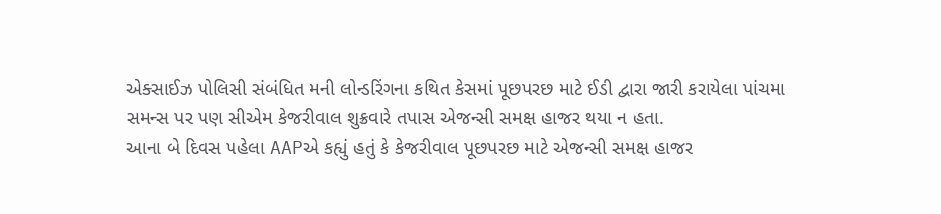એક્સાઈઝ પોલિસી સંબંધિત મની લોન્ડરિંગના કથિત કેસમાં પૂછપરછ માટે ઈડી દ્વારા જારી કરાયેલા પાંચમા સમન્સ પર પણ સીએમ કેજરીવાલ શુક્રવારે તપાસ એજન્સી સમક્ષ હાજર થયા ન હતા.
આના બે દિવસ પહેલા AAPએ કહ્યું હતું કે કેજરીવાલ પૂછપરછ માટે એજન્સી સમક્ષ હાજર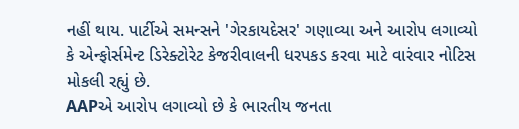નહીં થાય. પાર્ટીએ સમન્સને 'ગેરકાયદેસર' ગણાવ્યા અને આરોપ લગાવ્યો કે એન્ફોર્સમેન્ટ ડિરેક્ટોરેટ કેજરીવાલની ધરપકડ કરવા માટે વારંવાર નોટિસ મોકલી રહ્યું છે.
AAPએ આરોપ લગાવ્યો છે કે ભારતીય જનતા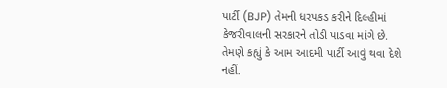પાર્ટી (BJP) તેમની ધરપકડ કરીને દિલ્હીમાં કેજરીવાલની સરકારને તોડી પાડવા માંગે છે. તેમણે કહ્યું કે આમ આદમી પાર્ટી આવું થવા દેશે નહીં.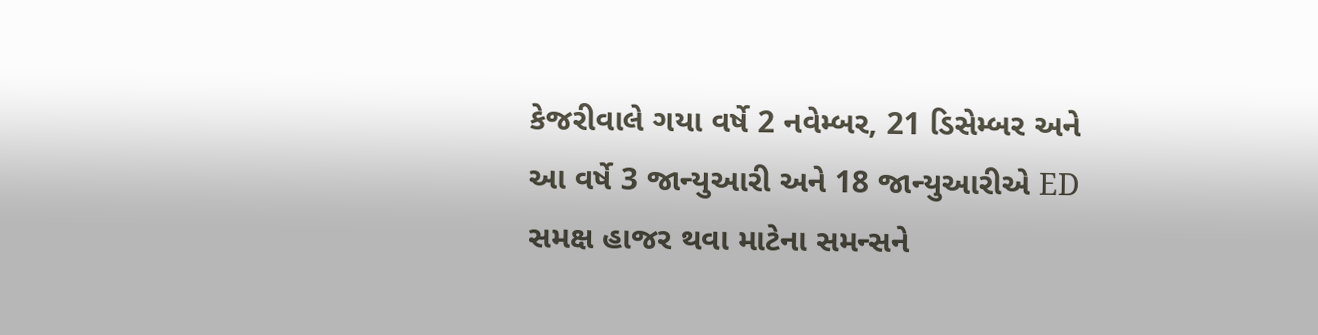કેજરીવાલે ગયા વર્ષે 2 નવેમ્બર, 21 ડિસેમ્બર અને આ વર્ષે 3 જાન્યુઆરી અને 18 જાન્યુઆરીએ ED સમક્ષ હાજર થવા માટેના સમન્સને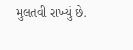મુલતવી રાખ્યું છે.